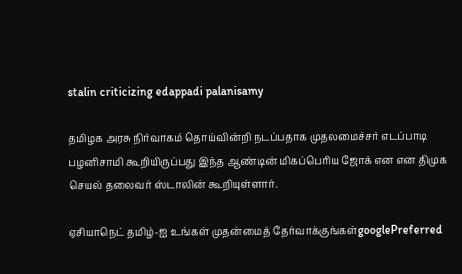stalin criticizing edappadi palanisamy

தமிழக அரசு நிர்வாகம் தொய்வின்றி நடப்பதாக முதலமைச்சர் எடப்பாடி பழனிசாமி கூறியிருப்பது இந்த ஆண்டின் மிகப்பெரிய ஜோக் என என திமுக செயல் தலைவர் ஸ்டாலின் கூறியுள்ளார்.

ஏசியாநெட் தமிழ்-ஐ உங்கள் முதன்மைத் தேர்வாக்குங்கள்googlePreferred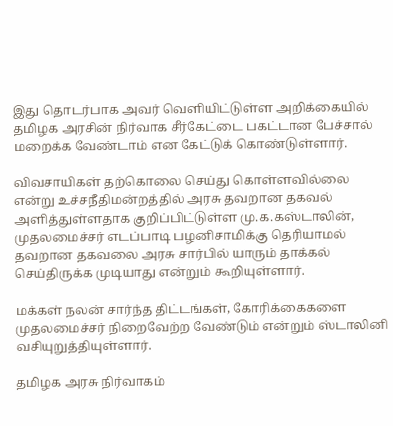இது தொடர்பாக அவர் வெளியிட்டுள்ள அறிக்கையில் தமிழக அரசின் நிர்வாக சீர்கேட்டை பகட்டான பேச்சால் மறைக்க வேண்டாம் என கேட்டுக் கொண்டுள்ளார்.

விவசாயிகள் தற்கொலை செய்து கொள்ளவில்லை என்று உச்சநீதிமன்றத்தில் அரசு தவறான தகவல் அளித்துள்ளதாக குறிப்பிட்டுள்ள மு.க.கஸ்டாலின், முதலமைச்சர் எடப்பாடி பழனிசாமிக்கு தெரியாமல் தவறான தகவலை அரசு சார்பில் யாரும் தாக்கல் செய்திருக்க முடியாது என்றும் கூறியுள்ளார்.

மக்கள் நலன் சார்ந்த திட்டங்கள், கோரிக்கைகளை முதலமைச்சர் நிறைவேற்ற வேண்டும் என்றும் ஸ்டாலினி வசியுறுத்தியுள்ளார்.

தமிழக அரசு நிர்வாகம்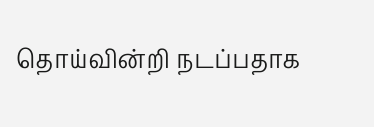தொய்வின்றி நடப்பதாக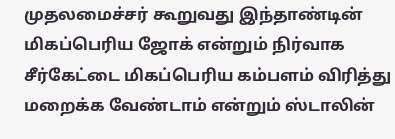முதலமைச்சர் கூறுவது இந்தாண்டின் மிகப்பெரிய ஜோக் என்றும் நிர்வாக சீர்கேட்டை மிகப்பெரிய கம்பளம் விரித்து மறைக்க வேண்டாம் என்றும் ஸ்டாலின்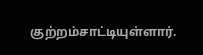குற்றம்சாட்டியுள்ளார்.